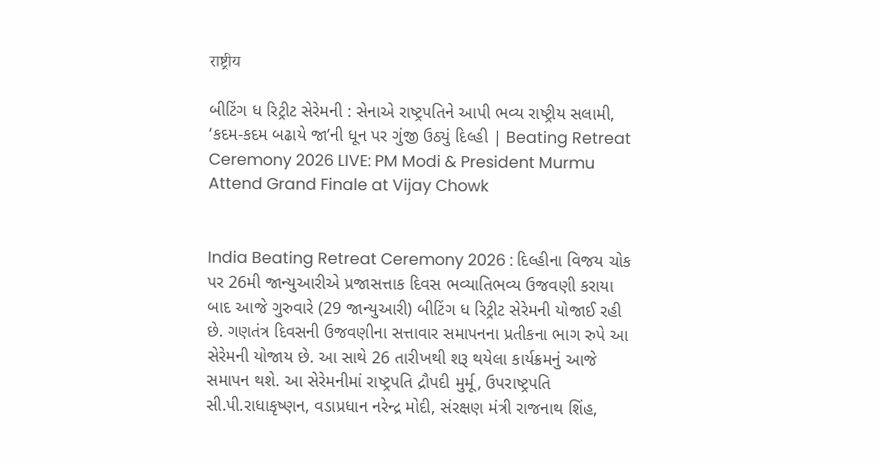राष्ट्रीय

બીટિંગ ધ રિટ્રીટ સેરેમની : સેનાએ રાષ્ટ્રપતિને આપી ભવ્ય રાષ્ટ્રીય સલામી, ‘કદમ-કદમ બઢાયે જા’ની ધૂન પર ગુંજી ઉઠ્યું દિલ્હી | Beating Retreat Ceremony 2026 LIVE: PM Modi & President Murmu Attend Grand Finale at Vijay Chowk


India Beating Retreat Ceremony 2026 : દિલ્હીના વિજય ચોક પર 26મી જાન્યુઆરીએ પ્રજાસત્તાક દિવસ ભવ્યાતિભવ્ય ઉજવણી કરાયા બાદ આજે ગુરુવારે (29 જાન્યુઆરી) બીટિંગ ધ રિટ્રીટ સેરેમની યોજાઈ રહી છે. ગણતંત્ર દિવસની ઉજવણીના સત્તાવાર સમાપનના પ્રતીકના ભાગ રુપે આ સેરેમની યોજાય છે. આ સાથે 26 તારીખથી શરૂ થયેલા કાર્યક્રમનું આજે સમાપન થશે. આ સેરેમનીમાં રાષ્ટ્રપતિ દ્રૌપદી મુર્મૂ, ઉપરાષ્ટ્રપતિ સી.પી.રાધાકૃષ્ણન, વડાપ્રધાન નરેન્દ્ર મોદી, સંરક્ષણ મંત્રી રાજનાથ શિંહ,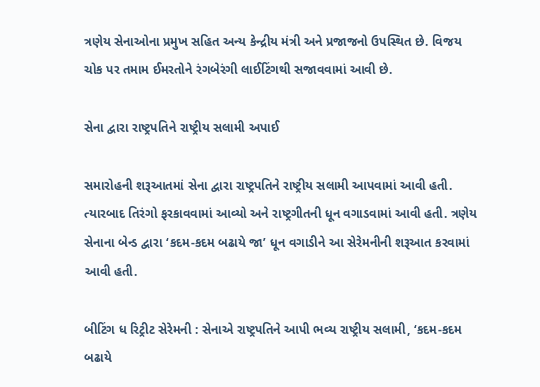ત્રણેય સેનાઓના પ્રમુખ સહિત અન્ય કેન્દ્રીય મંત્રી અને પ્રજાજનો ઉપસ્થિત છે. વિજય ચોક પર તમામ ઈમરતોને રંગબેરંગી લાઈટિંગથી સજાવવામાં આવી છે.

સેના દ્વારા રાષ્ટ્રપતિને રાષ્ટ્રીય સલામી અપાઈ

સમારોહની શરૂઆતમાં સેના દ્વારા રાષ્ટ્રપતિને રાષ્ટ્રીય સલામી આપવામાં આવી હતી. ત્યારબાદ તિરંગો ફરકાવવામાં આવ્યો અને રાષ્ટ્રગીતની ધૂન વગાડવામાં આવી હતી. ત્રણેય સેનાના બેન્ડ દ્વારા ‘કદમ-કદમ બઢાયે જા’ ધૂન વગાડીને આ સેરેમનીની શરૂઆત કરવામાં આવી હતી.

બીટિંગ ધ રિટ્રીટ સેરેમની : સેનાએ રાષ્ટ્રપતિને આપી ભવ્ય રાષ્ટ્રીય સલામી, ‘કદમ-કદમ બઢાયે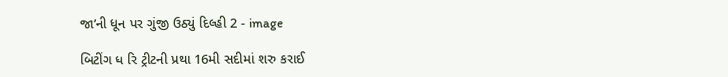જા’ની ધૂન પર ગુંજી ઉઠ્યું દિલ્હી 2 - image

બિટીંગ ધ રિ ટ્રીટની પ્રથા 16મી સદીમાં શરુ કરાઈ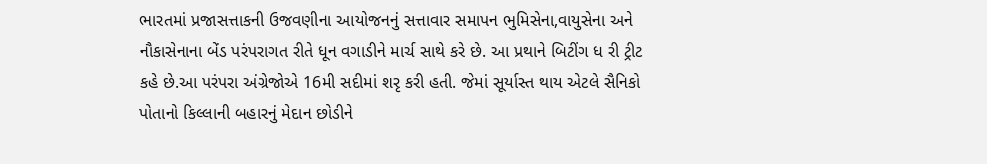ભારતમાં પ્રજાસત્તાકની ઉજવણીના આયોજનનું સત્તાવાર સમાપન ભુમિસેના,વાયુસેના અને નૌકાસેનાના બેંડ પરંપરાગત રીતે ધૂન વગાડીને માર્ચ સાથે કરે છે. આ પ્રથાને બિટીંગ ધ રી ટ્રીટ કહે છે.આ પરંપરા અંગ્રેજોએ 16મી સદીમાં શરૃ કરી હતી. જેમાં સૂર્યાસ્ત થાય એટલે સૈનિકો પોતાનો કિલ્લાની બહારનું મેદાન છોડીને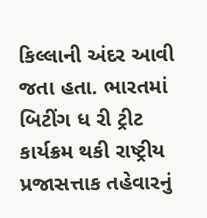કિલ્લાની અંદર આવી જતા હતા. ભારતમાં બિટીંગ ધ રી ટ્રીટ કાર્યક્રમ થકી રાષ્ટ્રીય પ્રજાસત્તાક તહેવારનું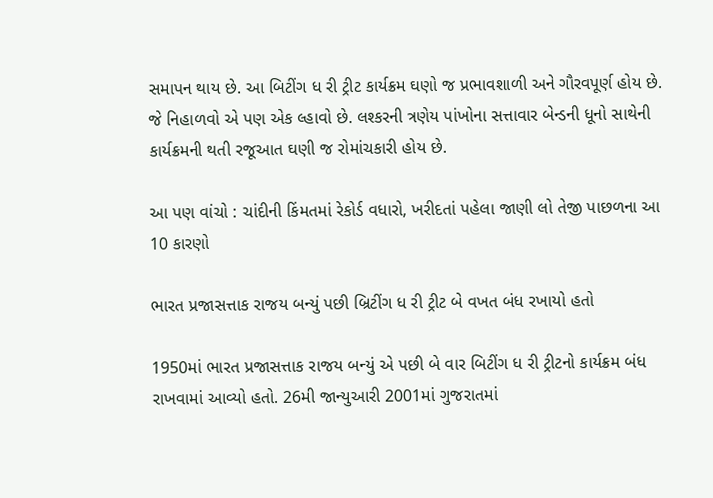સમાપન થાય છે. આ બિટીંગ ધ રી ટ્રીટ કાર્યક્રમ ઘણો જ પ્રભાવશાળી અને ગૌરવપૂર્ણ હોય છે. જે નિહાળવો એ પણ એક લ્હાવો છે. લશ્કરની ત્રણેય પાંખોના સત્તાવાર બેન્ડની ધૂનો સાથેની કાર્યક્રમની થતી રજૂઆત ઘણી જ રોમાંચકારી હોય છે.

આ પણ વાંચો : ચાંદીની કિંમતમાં રેકોર્ડ વધારો, ખરીદતાં પહેલા જાણી લો તેજી પાછળના આ 10 કારણો

ભારત પ્રજાસત્તાક રાજય બન્યું પછી બ્રિટીંગ ધ રી ટ્રીટ બે વખત બંધ રખાયો હતો

1950માં ભારત પ્રજાસત્તાક રાજય બન્યું એ પછી બે વાર બિટીંગ ધ રી ટ્રીટનો કાર્યક્રમ બંધ રાખવામાં આવ્યો હતો. 26મી જાન્યુઆરી 2001માં ગુજરાતમાં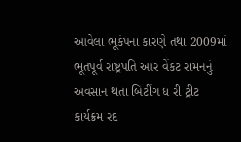આવેલા ભૂકંપના કારણે તથા 2009માં ભૂતપૂર્વ રાષ્ટ્રપતિ આર વેંકટ રામનનું અવસાન થતા બિટીંગ ધ રી ટ્રીટ કાર્યક્રમ રદ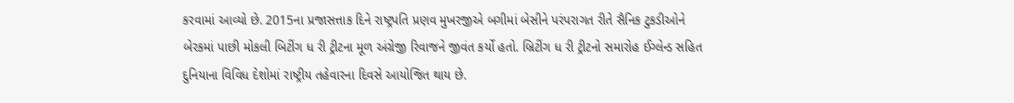કરવામાં આવ્યો છે. 2015ના પ્રજાસત્તાક દિને રાષ્ટ્રપતિ પ્રણવ મુખરજીએ બગીમાં બેસીને પરંપરાગત રીતે સૈનિક ટુકડીઓને બેરકમાં પાછી મોકલી બિટીંગ ધ રી ટ્રીટના મૂળ અંગ્રેજી રિવાજને જીવંત કર્યો હતો. બ્રિટીંગ ધ રી ટ્રીટનો સમારોહ ઈગ્લેન્ડ સહિત દુનિયાના વિવિધ દેશોમાં રાષ્ટ્રીય તહેવારના દિવસે આયોજિત થાય છે.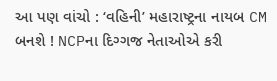આ પણ વાંચો : ‘વહિની’ મહારાષ્ટ્રના નાયબ CM બનશે ! NCPના દિગ્ગજ નેતાઓએ કરી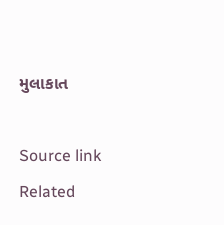મુલાકાત



Source link

Related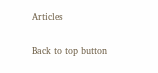Articles

Back to top button